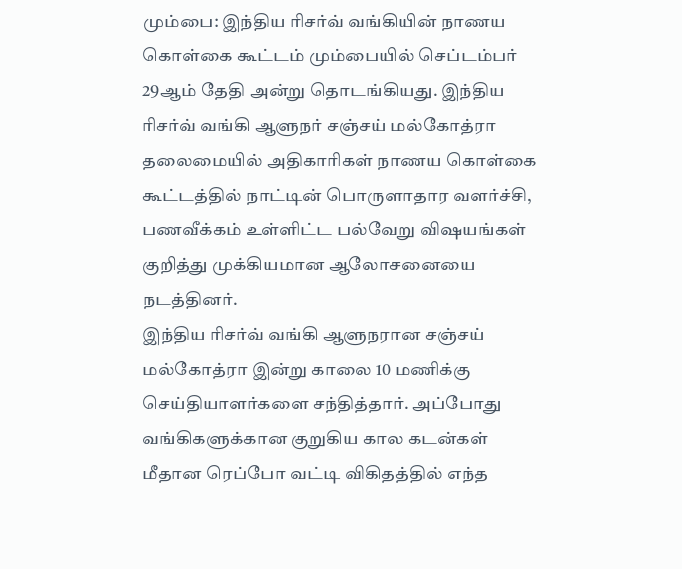மும்பை: இந்திய ரிசர்வ் வங்கியின் நாணய கொள்கை கூட்டம் மும்பையில் செப்டம்பர் 29ஆம் தேதி அன்று தொடங்கியது. இந்திய ரிசர்வ் வங்கி ஆளுநர் சஞ்சய் மல்கோத்ரா தலைமையில் அதிகாரிகள் நாணய கொள்கை கூட்டத்தில் நாட்டின் பொருளாதார வளர்ச்சி, பணவீக்கம் உள்ளிட்ட பல்வேறு விஷயங்கள் குறித்து முக்கியமான ஆலோசனையை நடத்தினர்.
இந்திய ரிசர்வ் வங்கி ஆளுநரான சஞ்சய் மல்கோத்ரா இன்று காலை 10 மணிக்கு செய்தியாளர்களை சந்தித்தார். அப்போது வங்கிகளுக்கான குறுகிய கால கடன்கள் மீதான ரெப்போ வட்டி விகிதத்தில் எந்த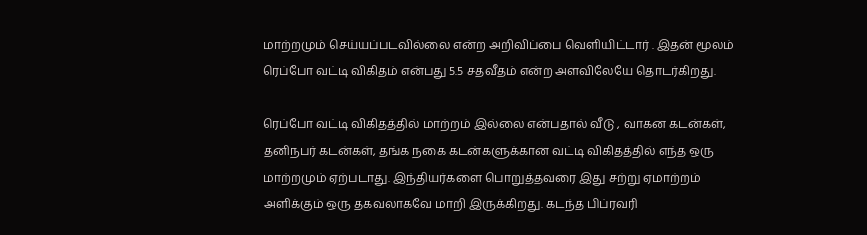மாற்றமும் செய்யப்படவில்லை என்ற அறிவிப்பை வெளியிட்டார் . இதன் மூலம் ரெப்போ வட்டி விகிதம் என்பது 5.5 சதவீதம் என்ற அளவிலேயே தொடர்கிறது.

ரெப்போ வட்டி விகிதத்தில் மாற்றம் இல்லை என்பதால் வீடு , வாகன கடன்கள், தனிநபர் கடன்கள், தங்க நகை கடன்களுக்கான வட்டி விகிதத்தில் எந்த ஒரு மாற்றமும் ஏற்படாது. இந்தியர்களை பொறுத்தவரை இது சற்று ஏமாற்றம் அளிக்கும் ஒரு தகவலாகவே மாறி இருக்கிறது. கடந்த பிப்ரவரி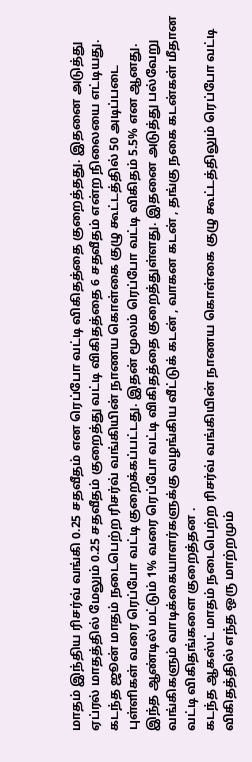மாதம் இந்திய ரிசர்வ் வங்கி 0.25 சதவீதம் என ரெப்போ வட்டி விகிதத்தை குறைத்தது. இதனை அடுத்து ஏப்ரல் மாதத்தில் மேலும் 0.25 சதவீதம் குறைத்து வட்டி விகிதத்தை 6 சதவீதம் என்ற நிலையை எட்டியது.
கடந்த ஜூன் மாதம் நடைபெற்ற ரிசர்வ் வங்கியின் நாணய கொள்கை குழு கூட்டத்தில் 50 அடிப்படை புள்ளிகள் வரை ரெப்போ வட்டி குறைக்கப்பட்டது. இதன் மூலம் ரெப்போ வட்டி விகிதம் 5.5% என ஆனது. இந்த ஆண்டில் மட்டும் 1% வரை ரெப்போ வட்டி விகிதத்தை குறைத்துள்ளது. இதனை அடுத்து பல்வேறு வங்கிகளும் வாடிக்கையாளர்களுக்கு வழங்கிய வீட்டுக் கடன் , வாகன கடன் , தங்கு நகை கடன்கள் மீதான வட்டி விகிதங்களை குறைத்தன .
கடந்த ஆகஸ்ட் மாதம் நடைபெற்ற ரிசர்வ் வங்கியின் நாணய கொள்கை குழு கூட்டத்திலும் ரெப்போ வட்டி விகிதத்தில் எந்த ஒரு மாற்றமும்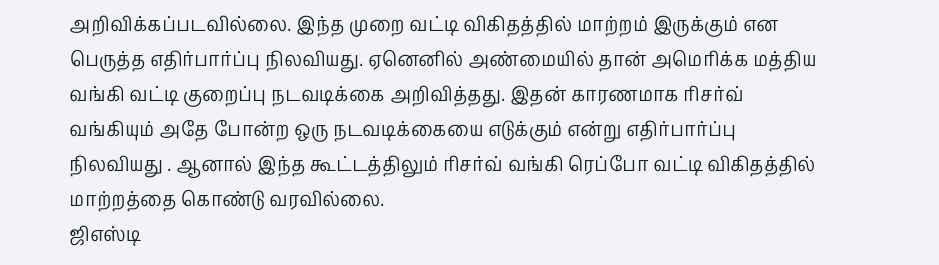அறிவிக்கப்படவில்லை. இந்த முறை வட்டி விகிதத்தில் மாற்றம் இருக்கும் என பெருத்த எதிர்பார்ப்பு நிலவியது. ஏனெனில் அண்மையில் தான் அமெரிக்க மத்திய வங்கி வட்டி குறைப்பு நடவடிக்கை அறிவித்தது. இதன் காரணமாக ரிசர்வ் வங்கியும் அதே போன்ற ஒரு நடவடிக்கையை எடுக்கும் என்று எதிர்பார்ப்பு நிலவியது . ஆனால் இந்த கூட்டத்திலும் ரிசர்வ் வங்கி ரெப்போ வட்டி விகிதத்தில் மாற்றத்தை கொண்டு வரவில்லை.
ஜிஎஸ்டி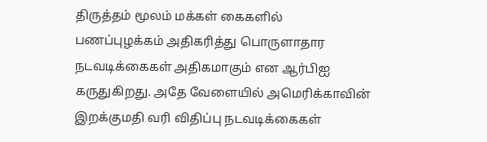திருத்தம் மூலம் மக்கள் கைகளில் பணப்புழக்கம் அதிகரித்து பொருளாதார நடவடிக்கைகள் அதிகமாகும் என ஆர்பிஐ கருதுகிறது. அதே வேளையில் அமெரிக்காவின் இறக்குமதி வரி விதிப்பு நடவடிக்கைகள்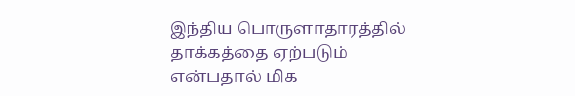இந்திய பொருளாதாரத்தில் தாக்கத்தை ஏற்படும் என்பதால் மிக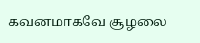கவனமாகவே சூழலை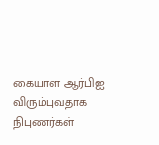கையாள ஆர்பிஐ விரும்புவதாக நிபுணர்கள்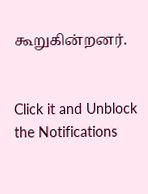கூறுகின்றனர்.


Click it and Unblock the Notifications